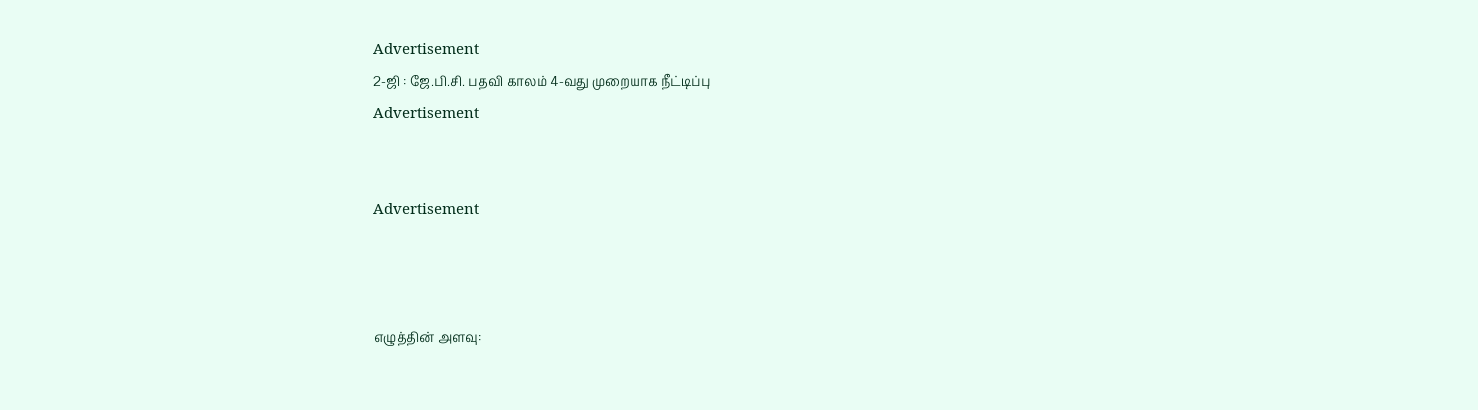Advertisement
2-ஜி : ஜே.பி.சி. பதவி காலம் 4-வது முறையாக நீட்டிப்பு
Advertisement


Advertisement



எழுத்தின் அளவு: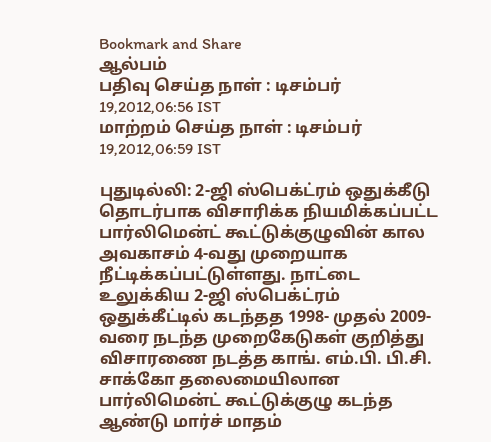Bookmark and Share
ஆல்பம்
பதிவு செய்த நாள் : டிசம்பர் 19,2012,06:56 IST
மாற்றம் செய்த நாள் : டிசம்பர் 19,2012,06:59 IST

புதுடில்லி: 2-ஜி ஸ்பெக்ட்ரம் ஒதுக்கீடு தொடர்பாக விசாரிக்க நியமிக்கப்பட்ட பார்லிமென்ட் கூட்டுக்குழுவின் கால அவகாசம் 4-வது முறையாக நீட்டிக்கப்பட்டுள்ளது. நாட்டை உலுக்கிய 2-ஜி ஸ்பெக்ட்ரம் ஒதுக்கீட்டில் கடந்தத 1998- முதல் 2009- வரை நடந்த முறைகேடுகள் குறித்து விசாரணை நடத்த காங். எம்.பி. பி.சி. சாக்கோ தலைமையிலான பார்லிமென்ட் கூட்டுக்குழு கடந்த ஆண்டு மார்ச் மாதம்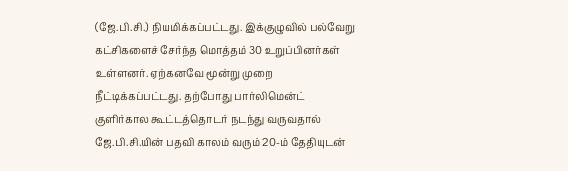(ஜே.பி.சி.) நியமிக்கப்பட்டது. இக்குழுவில் பல்வேறு கட்சிகளைச் சேர்ந்த மொத்தம் 30 உறுப்பினர்கள் உள்ளனர். ஏற்கனவே மூன்று முறை நீட்டிக்கப்பட்டது. தற்போது பார்லிமென்ட் குளிர்கால கூட்டத்தொடர் நடந்து வருவதால் ஜே.பி.சி.யின் பதவி காலம் வரும் 20-ம் தேதியுடன்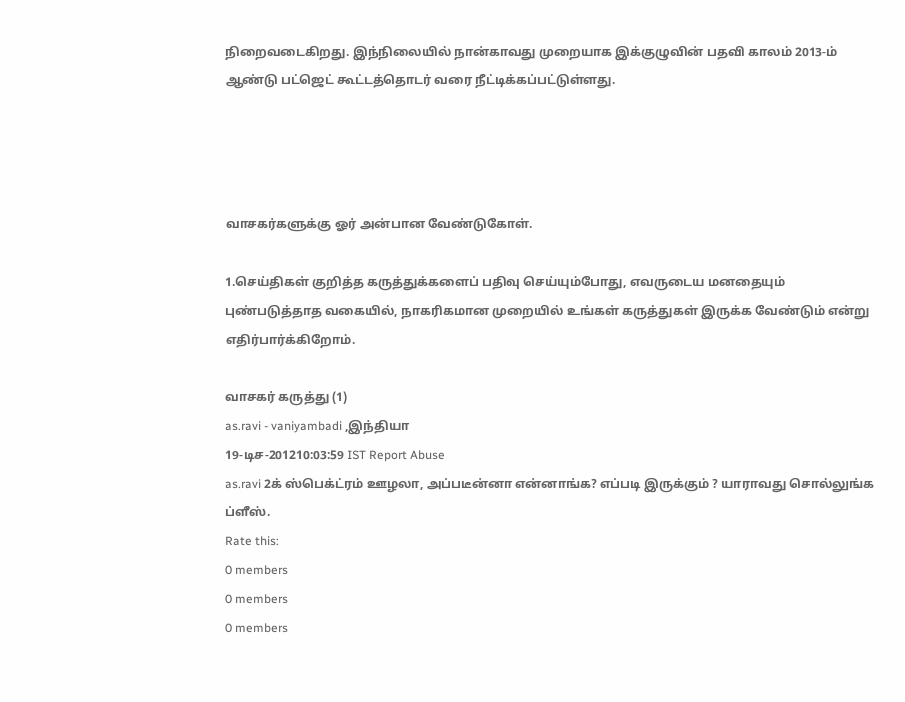நிறைவடைகிறது. இந்நிலையில் நான்காவது முறையாக இக்குழுவின் பதவி காலம் 2013-ம் ஆண்டு பட்‌ஜெட் கூட்டத்தொடர் வரை நீட்டிக்கப்பட்டுள்ளது.




வாசகர்களுக்கு ஓர் அன்பான வேண்டுகோள்.

1.செய்திகள் குறித்த கருத்துக்களைப் பதிவு செய்யும்போது, எவருடைய மனதையும் புண்படுத்தாத வகையில், நாகரிகமான முறையில் உங்கள் கருத்துகள் இருக்க வேண்டும் என்று எதிர்பார்க்கிறோம்.

வாசகர் கருத்து (1)
as.ravi - vaniyambadi ,இந்தியா
19-டிச-201210:03:59 IST Report Abuse
as.ravi 2க் ஸ்பெக்ட்ரம் ஊழலா, அப்படீன்னா என்னாங்க? எப்படி இருக்கும் ? யாராவது சொல்லுங்க ப்ளீஸ்.
Rate this:
0 members
0 members
0 members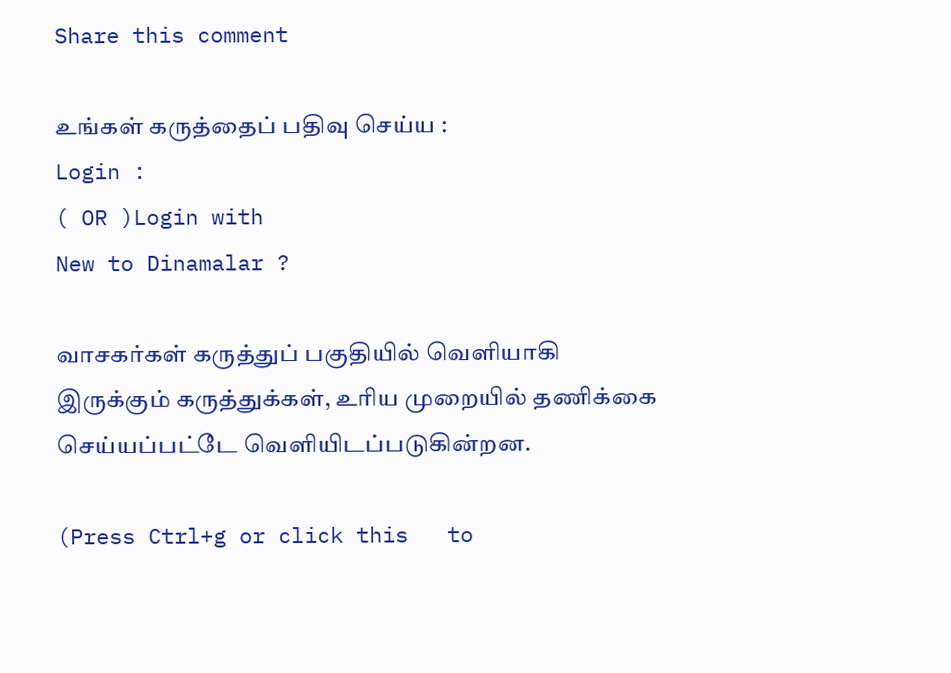Share this comment

உங்கள் கருத்தைப் பதிவு செய்ய :
Login :
( OR )Login with
New to Dinamalar ?

வாசகர்கள் கருத்துப் பகுதியில் வெளியாகி இருக்கும் கருத்துக்கள், உரிய முறையில் தணிக்கை செய்யப்பட்டே வெளியி‌டப்படுகின்றன.

(Press Ctrl+g or click this   to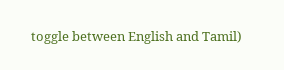toggle between English and Tamil)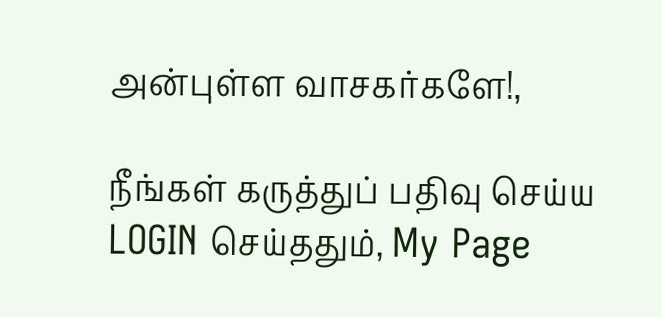அன்புள்ள வாசகர்களே!,

நீங்கள் கருத்துப் பதிவு செய்ய LOGIN செய்ததும், My Page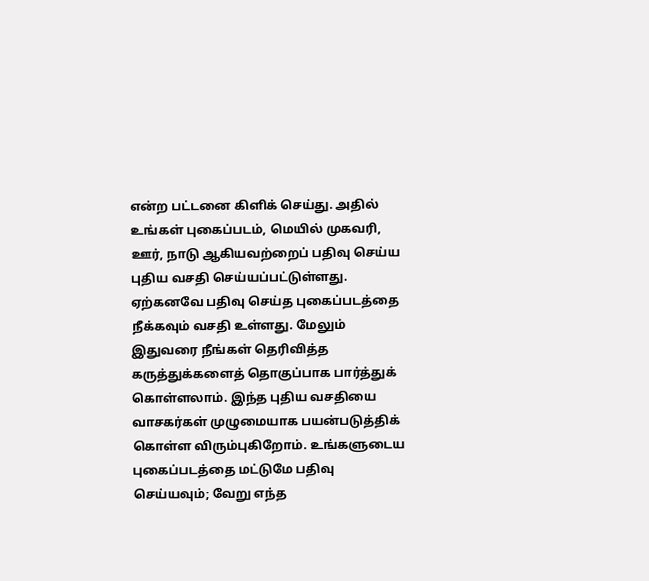என்ற பட்டனை கிளிக் செய்து. அதில் உங்கள் புகைப்படம், மெயில் முகவரி, ஊர், நாடு ஆகியவற்றைப் பதிவு செய்ய புதிய வசதி செய்யப்பட்டுள்ளது. ஏற்கனவே பதிவு செய்த புகைப்படத்தை நீக்கவும் வசதி உள்ளது. மேலும் இதுவரை நீங்கள் தெரிவித்த கருத்துக்களைத் தொகுப்பாக பார்த்துக் கொள்ளலாம். இந்த புதிய வசதியை வாசகர்கள் முழுமையாக பயன்படுத்திக் கொள்ள விரும்புகிறோம். உங்களுடைய புகைப்படத்தை மட்டுமே பதிவு செய்யவும்; வேறு எந்த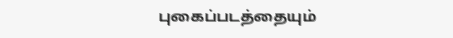புகைப்படத்தையும்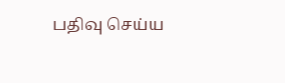பதிவு செய்ய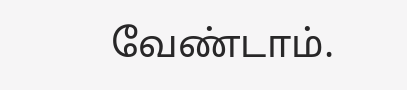வேண்டாம்.